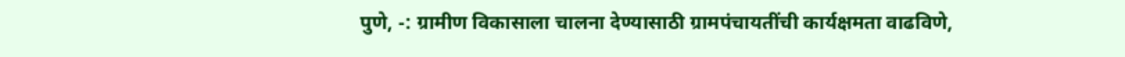पुणे, -: ग्रामीण विकासाला चालना देण्यासाठी ग्रामपंचायतींची कार्यक्षमता वाढविणे,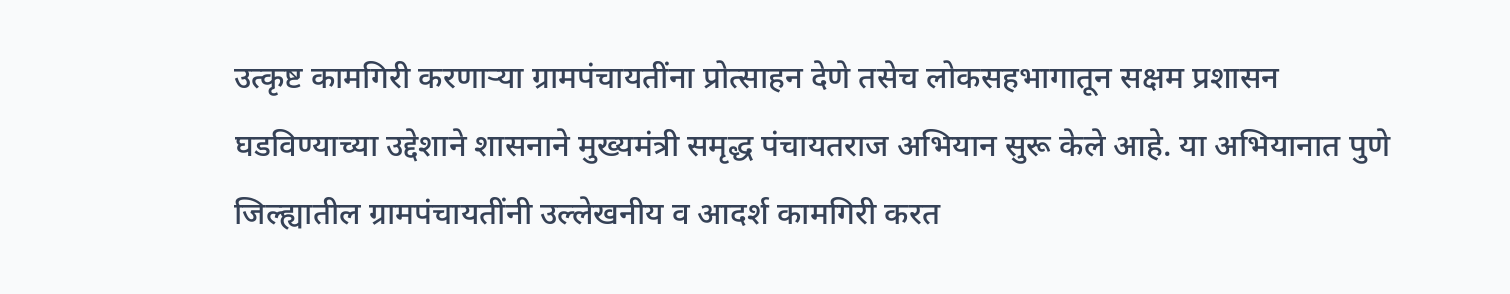उत्कृष्ट कामगिरी करणाऱ्या ग्रामपंचायतींना प्रोत्साहन देणे तसेच लोकसहभागातून सक्षम प्रशासन घडविण्याच्या उद्देशाने शासनाने मुख्यमंत्री समृद्ध पंचायतराज अभियान सुरू केले आहे. या अभियानात पुणे जिल्ह्यातील ग्रामपंचायतींनी उल्लेखनीय व आदर्श कामगिरी करत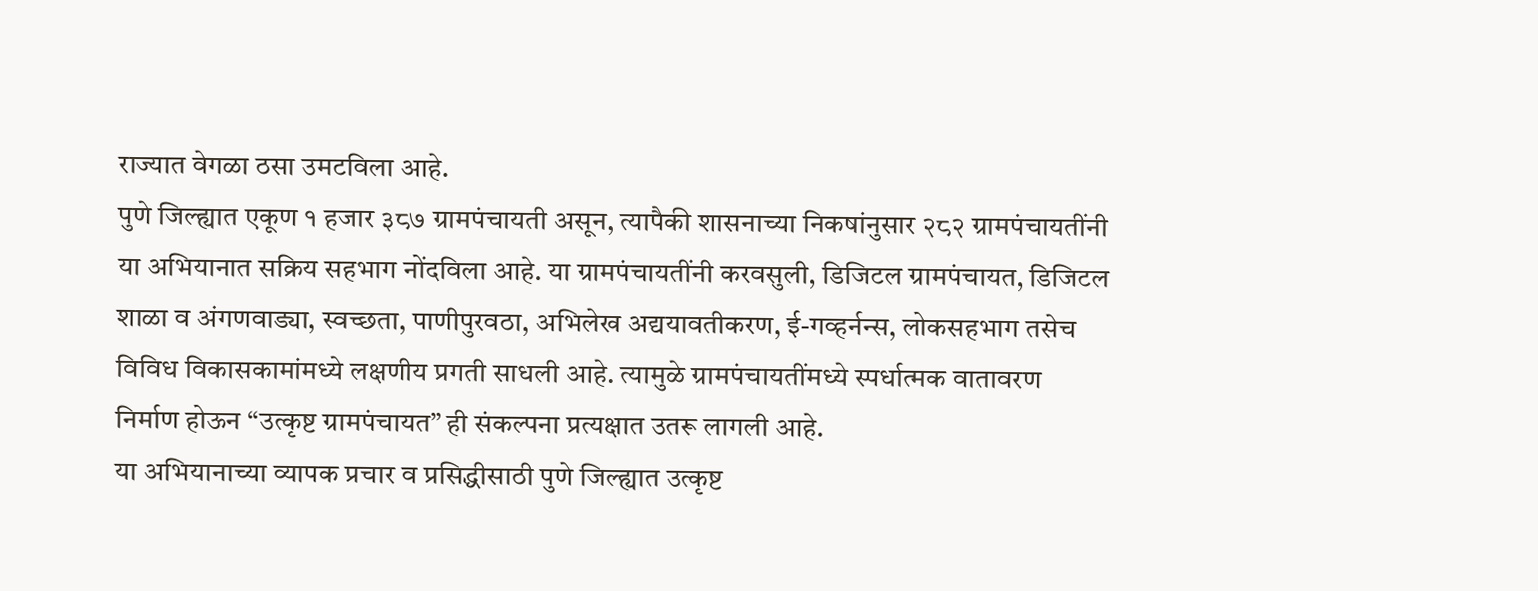राज्यात वेगळा ठसा उमटविला आहे.
पुणे जिल्ह्यात एकूण १ हजार ३८७ ग्रामपंचायती असून, त्यापैकी शासनाच्या निकषांनुसार २८२ ग्रामपंचायतींनी या अभियानात सक्रिय सहभाग नोंदविला आहे. या ग्रामपंचायतींनी करवसुली, डिजिटल ग्रामपंचायत, डिजिटल शाळा व अंगणवाड्या, स्वच्छता, पाणीपुरवठा, अभिलेख अद्ययावतीकरण, ई-गव्हर्नन्स, लोकसहभाग तसेच विविध विकासकामांमध्ये लक्षणीय प्रगती साधली आहे. त्यामुळे ग्रामपंचायतींमध्ये स्पर्धात्मक वातावरण निर्माण होऊन “उत्कृष्ट ग्रामपंचायत” ही संकल्पना प्रत्यक्षात उतरू लागली आहे.
या अभियानाच्या व्यापक प्रचार व प्रसिद्धीसाठी पुणे जिल्ह्यात उत्कृष्ट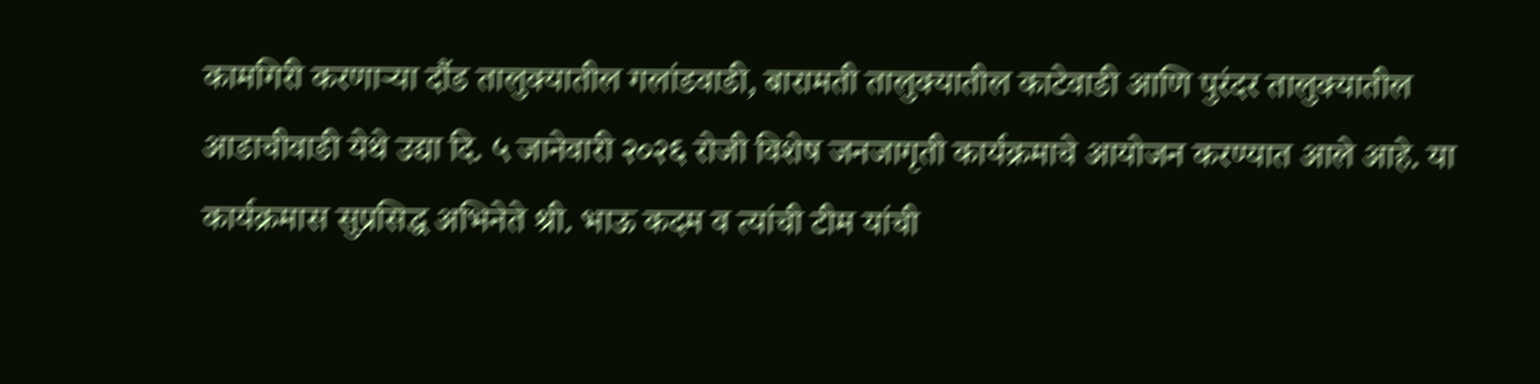कामगिरी करणाऱ्या दौंड तालुक्यातील गलांडवाडी, बारामती तालुक्यातील काटेवाडी आणि पुरंदर तालुक्यातील आडाचीवाडी येथे उद्या दि. ५ जानेवारी २०२६ रोजी विशेष जनजागृती कार्यक्रमाचे आयोजन करण्यात आले आहे. या कार्यक्रमास सुप्रसिद्ध अभिनेते श्री. भाऊ कदम व त्यांची टीम यांची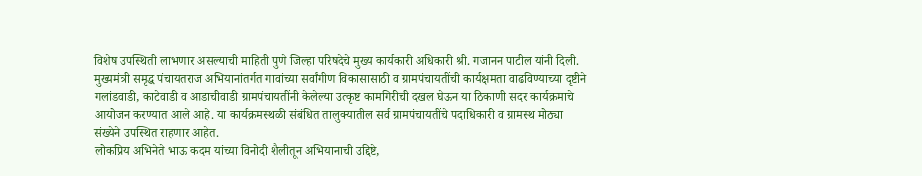विशेष उपस्थिती लाभणार असल्याची माहिती पुणे जिल्हा परिषदेचे मुख्य कार्यकारी अधिकारी श्री. गजानन पाटील यांनी दिली.
मुख्यमंत्री समृद्ध पंचायतराज अभियानांतर्गत गावांच्या सर्वांगीण विकासासाठी व ग्रामपंचायतींची कार्यक्षमता वाढविण्याच्या दृष्टीने गलांडवाडी, काटेवाडी व आडाचीवाडी ग्रामपंचायतींनी केलेल्या उत्कृष्ट कामगिरीची दखल घेऊन या ठिकाणी सदर कार्यक्रमाचे आयोजन करण्यात आले आहे. या कार्यक्रमस्थळी संबंधित तालुक्यातील सर्व ग्रामपंचायतींचे पदाधिकारी व ग्रामस्थ मोठ्या संख्येने उपस्थित राहणार आहेत.
लोकप्रिय अभिनेते भाऊ कदम यांच्या विनोदी शैलीतून अभियानाची उद्दिष्टे,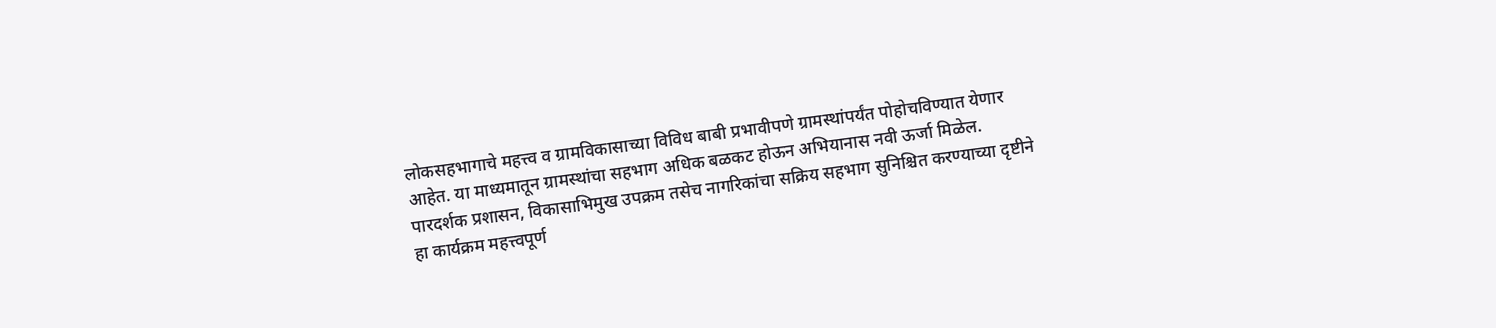लोकसहभागाचे महत्त्व व ग्रामविकासाच्या विविध बाबी प्रभावीपणे ग्रामस्थांपर्यंत पोहोचविण्यात येणार आहेत. या माध्यमातून ग्रामस्थांचा सहभाग अधिक बळकट होऊन अभियानास नवी ऊर्जा मिळेल. पारदर्शक प्रशासन, विकासाभिमुख उपक्रम तसेच नागरिकांचा सक्रिय सहभाग सुनिश्चित करण्याच्या दृष्टीने हा कार्यक्रम महत्त्वपूर्ण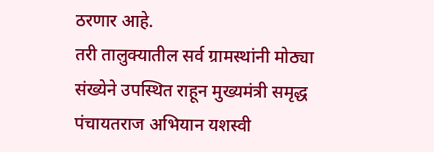ठरणार आहे.
तरी तालुक्यातील सर्व ग्रामस्थांनी मोठ्या संख्येने उपस्थित राहून मुख्यमंत्री समृद्ध पंचायतराज अभियान यशस्वी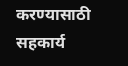करण्यासाठी सहकार्य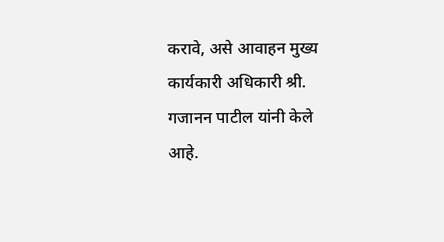करावे, असे आवाहन मुख्य कार्यकारी अधिकारी श्री. गजानन पाटील यांनी केले आहे.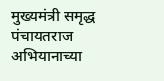मुख्यमंत्री समृद्ध पंचायतराज अभियानाच्या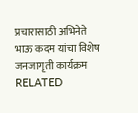प्रचारासाठी अभिनेते भाऊ कदम यांचा विशेष जनजागृती कार्यक्रम
RELATED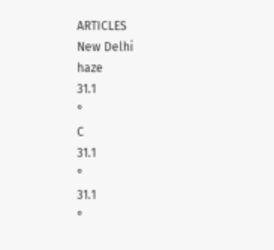ARTICLES
New Delhi
haze
31.1
°
C
31.1
°
31.1
°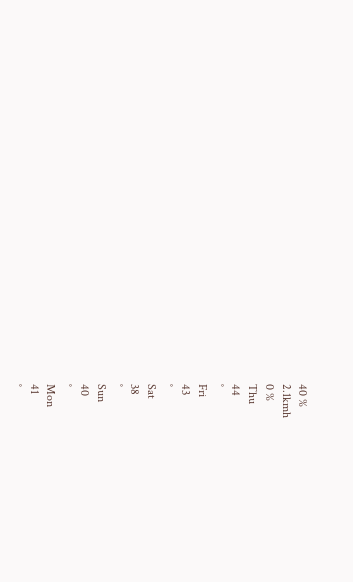40 %
2.1kmh
0 %
Thu
44
°
Fri
43
°
Sat
38
°
Sun
40
°
Mon
41
°